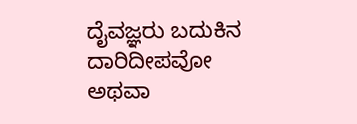ದೈವಜ್ಞರು ಬದುಕಿನ ದಾರಿದೀಪವೋ ಅಥವಾ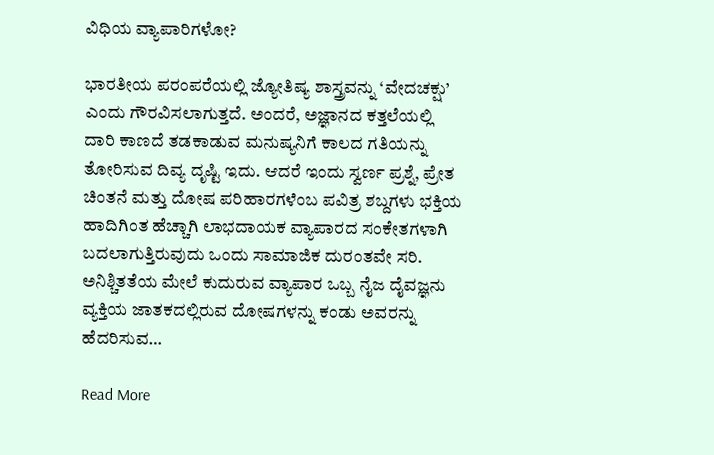ವಿಧಿಯ ವ್ಯಾಪಾರಿಗಳೋ?

ಭಾರತೀಯ ಪರಂಪರೆಯಲ್ಲಿ ಜ್ಯೋತಿಷ್ಯ ಶಾಸ್ತ್ರವನ್ನು ‘ವೇದಚಕ್ಷು’ ಎಂದು ಗೌರವಿಸಲಾಗುತ್ತದೆ. ಅಂದರೆ, ಅಜ್ಞಾನದ ಕತ್ತಲೆಯಲ್ಲಿ ದಾರಿ ಕಾಣದೆ ತಡಕಾಡುವ ಮನುಷ್ಯನಿಗೆ ಕಾಲದ ಗತಿಯನ್ನು ತೋರಿಸುವ ದಿವ್ಯ ದೃಷ್ಟಿ ಇದು. ಆದರೆ ಇಂದು ಸ್ವರ್ಣ ಪ್ರಶ್ನೆ, ಪ್ರೇತ ಚಿಂತನೆ ಮತ್ತು ದೋಷ ಪರಿಹಾರಗಳೆಂಬ ಪವಿತ್ರ ಶಬ್ದಗಳು ಭಕ್ತಿಯ ಹಾದಿಗಿಂತ ಹೆಚ್ಚಾಗಿ ಲಾಭದಾಯಕ ವ್ಯಾಪಾರದ ಸಂಕೇತಗಳಾಗಿ ಬದಲಾಗುತ್ತಿರುವುದು ಒಂದು ಸಾಮಾಜಿಕ ದುರಂತವೇ ಸರಿ. ಅನಿಶ್ಚಿತತೆಯ ಮೇಲೆ ಕುದುರುವ ವ್ಯಾಪಾರ ಒಬ್ಬ ನೈಜ ದೈವಜ್ಞನು ವ್ಯಕ್ತಿಯ ಜಾತಕದಲ್ಲಿರುವ ದೋಷಗಳನ್ನು ಕಂಡು ಅವರನ್ನು ಹೆದರಿಸುವ…

Read More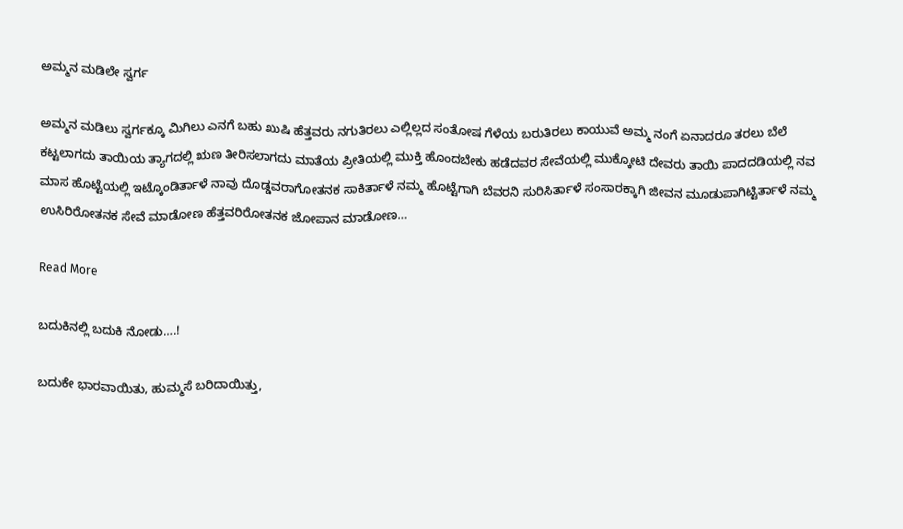ಅಮ್ಮನ ಮಡಿಲೇ ಸ್ವರ್ಗ

ಅಮ್ಮನ ಮಡಿಲು ಸ್ವರ್ಗಕ್ಕೂ ಮಿಗಿಲು ಎನಗೆ ಬಹು ಖುಷಿ ಹೆತ್ತವರು ನಗುತಿರಲು ಎಲ್ಲಿಲ್ಲದ ಸಂತೋಷ ಗೆಳೆಯ ಬರುತಿರಲು ಕಾಯುವೆ ಅಮ್ಮ ನಂಗೆ ಏನಾದರೂ ತರಲು ಬೆಲೆ ಕಟ್ಟಲಾಗದು ತಾಯಿಯ ತ್ಯಾಗದಲ್ಲಿ ಋಣ ತೀರಿಸಲಾಗದು ಮಾತೆಯ ಪ್ರೀತಿಯಲ್ಲಿ ಮುಕ್ತಿ ಹೊಂದಬೇಕು ಹಡೆದವರ ಸೇವೆಯಲ್ಲಿ ಮುಕ್ಕೋಟಿ ದೇವರು ತಾಯಿ ಪಾದದಡಿಯಲ್ಲಿ ನವ ಮಾಸ ಹೊಟ್ಟೆಯಲ್ಲಿ ಇಟ್ಕೊಂಡಿರ್ತಾಳೆ ನಾವು ದೊಡ್ಡವರಾಗೋತನಕ ಸಾಕಿರ್ತಾಳೆ ನಮ್ಮ ಹೊಟ್ಟೆಗಾಗಿ ಬೆವರನಿ ಸುರಿಸಿರ್ತಾಳೆ ಸಂಸಾರಕ್ಕಾಗಿ ಜೀವನ ಮೂಡುಪಾಗಿಟ್ಟಿರ್ತಾಳೆ ನಮ್ಮ ಉಸಿರಿರೋತನಕ ಸೇವೆ ಮಾಡೋಣ ಹೆತ್ತವರಿರೋತನಕ ಜೋಪಾನ ಮಾಡೋಣ…

Read More

ಬದುಕಿನಲ್ಲಿ ಬದುಕಿ ನೋಡು….!

ಬದುಕೇ ಭಾರವಾಯಿತು, ಹುಮ್ಮಸೆ ಬರಿದಾಯಿತ್ತು,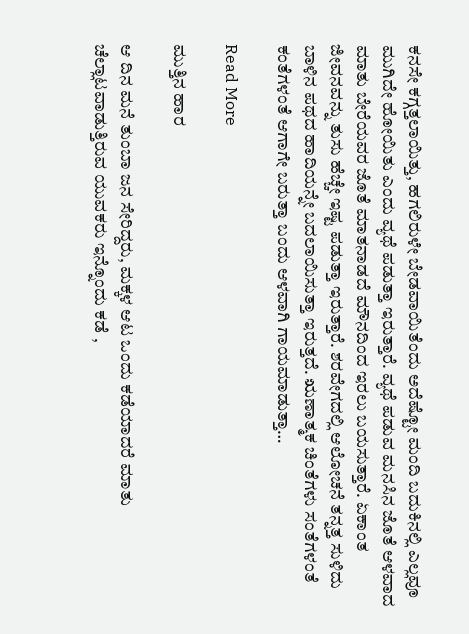ಕನಸೇ ಕಗ್ಗತ್ತಲಾಯಿತ್ತು, ಹಗಲಿರುಳೇ ಬೇಡವಾಯಿತೆಂದು ಅದೆಷ್ಟೋ ಮಂದಿ ಬದುಕಿನಲ್ಲಿ ಎಲ್ಲವೂ ಮುಗಿದೇ ಹೋಯಿತು ಎಂದು ವ್ಯಥೆ ಪಡುತ್ತಾ ಇರುತ್ತಾರೆ. ವ್ಯಥೆ ಪಡುವ ಮನಸಿನ ಜೊತೆ ಆಳವಾದ ಮಾತು ಬೇರೆಯವರ ಜೊತೆ ಮಾತನಾಡದೆ ಮೌನದಿಂದ ಇರಲು ಬಯಸುತ್ತಾರೆ. ಏಕಾಂತ ಜೀವನವನ್ನು ತುಸು ಹೆಚ್ಚೇ ಇಷ್ಟ ಪಡುತ್ತಾ ಇರುತ್ತಾರೆ. ಶರವೇಗದಲ್ಲಿ ಆಲೋಚನೆ ತನ್ನತ್ತ ಸುಳಿದು ಬಾಳಿನ ಪಥದ ಹಾದಿಯನ್ನೇ ಬದಲಾಯಿಸುತ್ತಾ ಇರುತ್ತದೆ. ಋಣಾತ್ಮಕ ಚಿಂತೆಗಳು ಸಂತೆಗಳಂತೆ ಕಂತೆಗಳಂತೆ ಆಗಾಗೇ ಬರುತ್ತಾ ಬಂದು ಆಳವಾಗಿ ಗಾಯಮಾಡುತ್ತಾ…

Read More

ಮುತ್ತಿನ ಹಾರ

ಆ ದಿನ ಮನೆ ತುಂಬಾ ಜನ ಸೇರಿದ್ದರು, ಮಕ್ಕಳ ಆಟ ಒಂದು ಕಡೆಯಾದರೆ ಮಾತು ಚೆಲ್ಲಾಟವಾಡುತ್ತಿರುವ ಯುವಕರು ಇನ್ನೊಂದು ಕಡೆ ,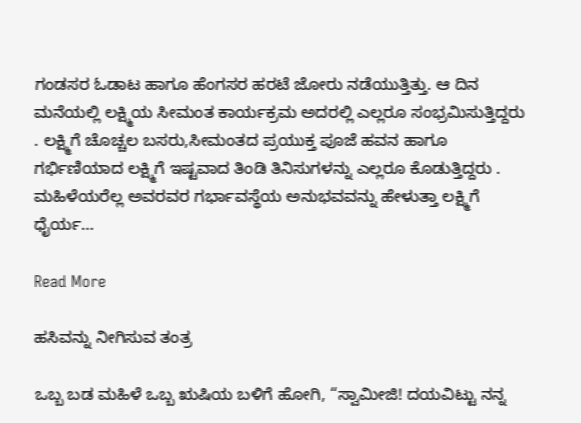ಗಂಡಸರ ಓಡಾಟ ಹಾಗೂ ಹೆಂಗಸರ ಹರಟೆ ಜೋರು ನಡೆಯುತ್ತಿತ್ತು. ಆ ದಿನ ಮನೆಯಲ್ಲಿ ಲಕ್ಷ್ಮಿಯ ಸೀಮಂತ ಕಾರ್ಯಕ್ರಮ ಅದರಲ್ಲಿ ಎಲ್ಲರೂ ಸಂಭ್ರಮಿಸುತ್ತಿದ್ದರು . ಲಕ್ಷ್ಮಿಗೆ ಚೊಚ್ಚಲ ಬಸರು,ಸೀಮಂತದ ಪ್ರಯುಕ್ತ ಪೂಜೆ ಹವನ ಹಾಗೂ ಗರ್ಭಿಣಿಯಾದ ಲಕ್ಷ್ಮಿಗೆ ಇಷ್ಟವಾದ ತಿಂಡಿ ತಿನಿಸುಗಳನ್ನು ಎಲ್ಲರೂ ಕೊಡುತ್ತಿದ್ದರು . ಮಹಿಳೆಯರೆಲ್ಲ ಅವರವರ ಗರ್ಭಾವಸ್ಥೆಯ ಅನುಭವವನ್ನು ಹೇಳುತ್ತಾ ಲಕ್ಷ್ಮಿಗೆ ಧೈರ್ಯ…

Read More

ಹಸಿವನ್ನು ನೀಗಿಸುವ ತಂತ್ರ

ಒಬ್ಬ ಬಡ ಮಹಿಳೆ ಒಬ್ಬ ಋಷಿಯ ಬಳಿಗೆ ಹೋಗಿ, “ಸ್ವಾಮೀಜಿ! ದಯವಿಟ್ಟು ನನ್ನ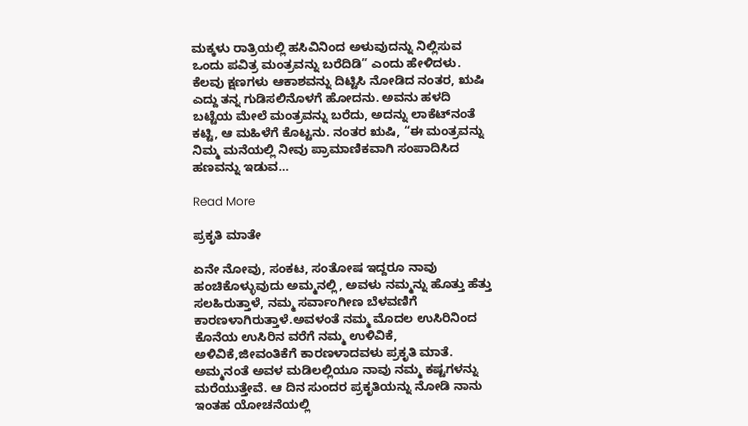ಮಕ್ಕಳು ರಾತ್ರಿಯಲ್ಲಿ ಹಸಿವಿನಿಂದ ಅಳುವುದನ್ನು ನಿಲ್ಲಿಸುವ ಒಂದು ಪವಿತ್ರ ಮಂತ್ರವನ್ನು ಬರೆದಿಡಿ” ಎಂದು ಹೇಳಿದಳು. ಕೆಲವು ಕ್ಷಣಗಳು ಆಕಾಶವನ್ನು ದಿಟ್ಟಿಸಿ ನೋಡಿದ ನಂತರ, ಋಷಿ ಎದ್ದು ತನ್ನ ಗುಡಿಸಲಿನೊಳಗೆ ಹೋದನು. ಅವನು ಹಳದಿ ಬಟ್ಟೆಯ ಮೇಲೆ ಮಂತ್ರವನ್ನು ಬರೆದು, ಅದನ್ನು ಲಾಕೆಟ್‌ನಂತೆ ಕಟ್ಟಿ, ಆ ಮಹಿಳೆಗೆ ಕೊಟ್ಟನು. ನಂತರ ಋಷಿ, “ಈ ಮಂತ್ರವನ್ನು ನಿಮ್ಮ ಮನೆಯಲ್ಲಿ ನೀವು ಪ್ರಾಮಾಣಿಕವಾಗಿ ಸಂಪಾದಿಸಿದ ಹಣವನ್ನು ಇಡುವ…

Read More

ಪ್ರಕೃತಿ ಮಾತೇ

ಏನೇ ನೋವು, ಸಂಕಟ, ಸಂತೋಷ ಇದ್ದರೂ ನಾವು ಹಂಚಿಕೊಳ್ಳುವುದು ಅಮ್ಮನಲ್ಲಿ, ಅವಳು ನಮ್ಮನ್ನು ಹೊತ್ತು ಹೆತ್ತು ಸಲಹಿರುತ್ತಾಳೆ, ನಮ್ಮ ಸರ್ವಾಂಗೀಣ ಬೆಳವಣಿಗೆ ಕಾರಣಳಾಗಿರುತ್ತಾಳೆ.ಅವಳಂತೆ ನಮ್ಮ ಮೊದಲ ಉಸಿರಿನಿಂದ ಕೊನೆಯ ಉಸಿರಿನ ವರೆಗೆ ನಮ್ಮ ಉಳಿವಿಕೆ, ಅಳಿವಿಕೆ,ಜೀವಂತಿಕೆಗೆ ಕಾರಣಳಾದವಳು ಪ್ರಕೃತಿ ಮಾತೆ. ಅಮ್ಮನಂತೆ ಅವಳ ಮಡಿಲಲ್ಲಿಯೂ ನಾವು ನಮ್ಮ ಕಷ್ಟಗಳನ್ನು ಮರೆಯುತ್ತೇವೆ. ಆ ದಿನ ಸುಂದರ ಪ್ರಕೃತಿಯನ್ನು ನೋಡಿ ನಾನು ಇಂತಹ ಯೋಚನೆಯಲ್ಲಿ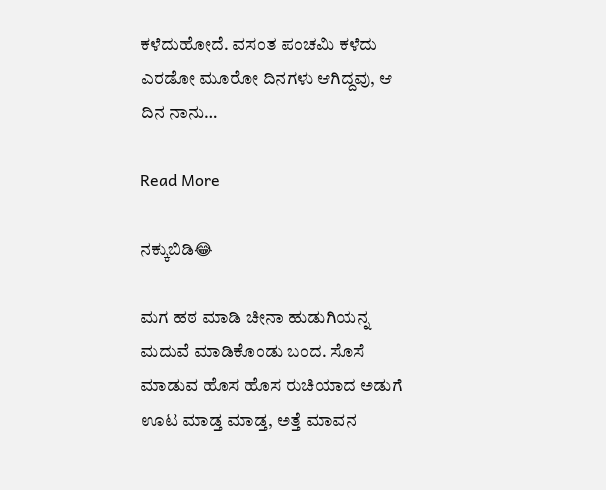ಕಳೆದುಹೋದೆ. ವಸಂತ ಪಂಚಮಿ ಕಳೆದು ಎರಡೋ ಮೂರೋ ದಿನಗಳು ಆಗಿದ್ದವು, ಆ ದಿನ ನಾನು…

Read More

ನಕ್ಕುಬಿಡಿ😂

ಮಗ ಹಠ ಮಾಡಿ ಚೀನಾ ಹುಡುಗಿಯನ್ನ ಮದುವೆ ಮಾಡಿಕೊಂಡು ಬಂದ. ಸೊಸೆ ಮಾಡುವ ಹೊಸ ಹೊಸ ರುಚಿಯಾದ ಅಡುಗೆ ಊಟ ಮಾಡ್ತ ಮಾಡ್ತ, ಅತ್ತೆ ಮಾವನ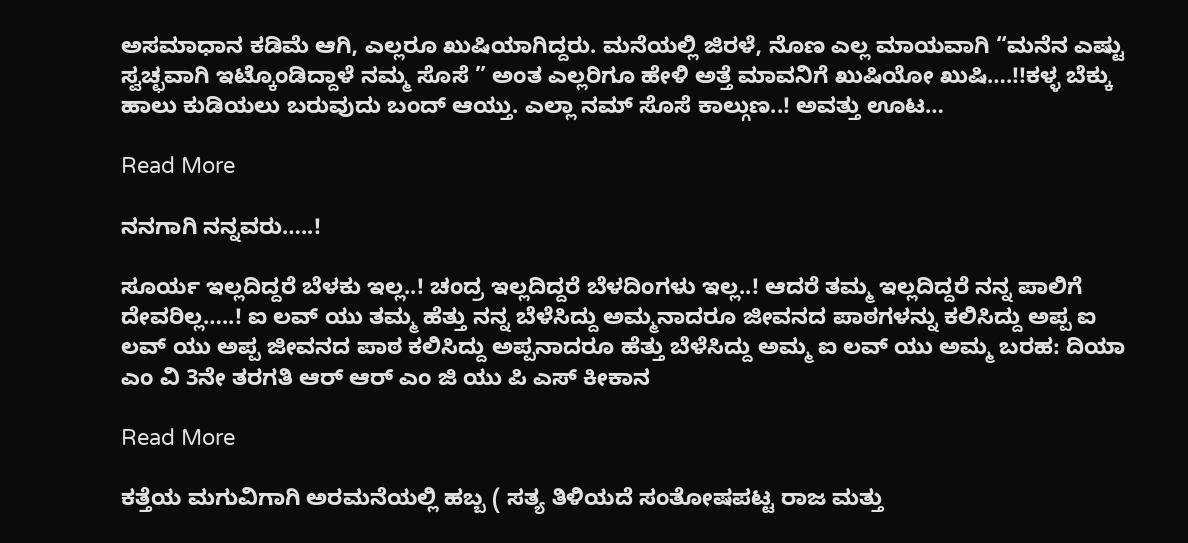ಅಸಮಾಧಾನ ಕಡಿಮೆ ಆಗಿ, ಎಲ್ಲರೂ ಖುಷಿಯಾಗಿದ್ದರು. ಮನೆಯಲ್ಲಿ ಜಿರಳೆ, ನೊಣ ಎಲ್ಲ ಮಾಯವಾಗಿ “ಮನೆನ ಎಷ್ಟು ಸ್ವಚ್ಛವಾಗಿ ಇಟ್ಕೊಂಡಿದ್ದಾಳೆ ನಮ್ಮ ಸೊಸೆ ” ಅಂತ ಎಲ್ಲರಿಗೂ ಹೇಳಿ ಅತ್ತೆ ಮಾವನಿಗೆ ಖುಷಿಯೋ ಖುಷಿ….!!ಕಳ್ಳ ಬೆಕ್ಕು ಹಾಲು ಕುಡಿಯಲು ಬರುವುದು ಬಂದ್ ಆಯ್ತು. ಎಲ್ಲಾ ನಮ್ ಸೊಸೆ ಕಾಲ್ಗುಣ..! ಅವತ್ತು ಊಟ…

Read More

ನನಗಾಗಿ ನನ್ನವರು…..!

ಸೂರ್ಯ ಇಲ್ಲದಿದ್ದರೆ ಬೆಳಕು ಇಲ್ಲ..! ಚಂದ್ರ ಇಲ್ಲದಿದ್ದರೆ ಬೆಳದಿಂಗಳು ಇಲ್ಲ..! ಆದರೆ ತಮ್ಮ ಇಲ್ಲದಿದ್ದರೆ ನನ್ನ ಪಾಲಿಗೆ ದೇವರಿಲ್ಲ…..! ಐ ಲವ್ ಯು ತಮ್ಮ ಹೆತ್ತು ನನ್ನ ಬೆಳೆಸಿದ್ದು ಅಮ್ಮನಾದರೂ ಜೀವನದ ಪಾಠಗಳನ್ನು ಕಲಿಸಿದ್ದು ಅಪ್ಪ ಐ ಲವ್ ಯು ಅಪ್ಪ ಜೀವನದ ಪಾಠ ಕಲಿಸಿದ್ದು ಅಪ್ಪನಾದರೂ ಹೆತ್ತು ಬೆಳೆಸಿದ್ದು ಅಮ್ಮ ಐ ಲವ್ ಯು ಅಮ್ಮ ಬರಹ: ದಿಯಾ ಎಂ ವಿ 3ನೇ ತರಗತಿ ಆರ್ ಆರ್ ಎಂ ಜಿ ಯು ಪಿ ಎಸ್ ಕೀಕಾನ

Read More

ಕತ್ತೆಯ ಮಗುವಿಗಾಗಿ ಅರಮನೆಯಲ್ಲಿ ಹಬ್ಬ ( ಸತ್ಯ ತಿಳಿಯದೆ ಸಂತೋಷಪಟ್ಟ ರಾಜ ಮತ್ತು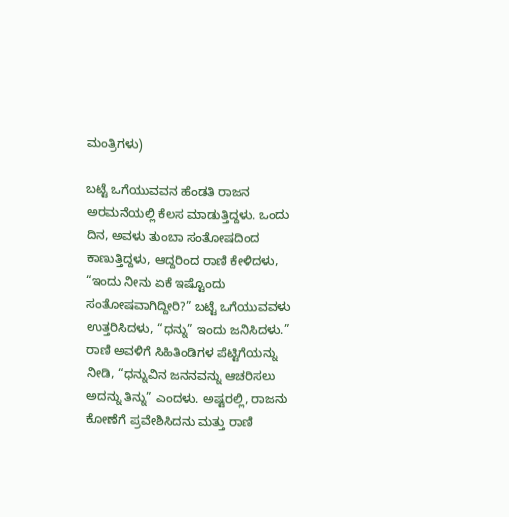ಮಂತ್ರಿಗಳು)

ಬಟ್ಟೆ ಒಗೆಯುವವನ ಹೆಂಡತಿ ರಾಜನ ಅರಮನೆಯಲ್ಲಿ ಕೆಲಸ ಮಾಡುತ್ತಿದ್ದಳು. ಒಂದು ದಿನ, ಅವಳು ತುಂಬಾ ಸಂತೋಷದಿಂದ ಕಾಣುತ್ತಿದ್ದಳು, ಆದ್ದರಿಂದ ರಾಣಿ ಕೇಳಿದಳು, “ಇಂದು ನೀನು ಏಕೆ ಇಷ್ಟೊಂದು ಸಂತೋಷವಾಗಿದ್ದೀರಿ?” ಬಟ್ಟೆ ಒಗೆಯುವವಳು ಉತ್ತರಿಸಿದಳು, “ಧನ್ನು” ಇಂದು ಜನಿಸಿದಳು.” ರಾಣಿ ಅವಳಿಗೆ ಸಿಹಿತಿಂಡಿಗಳ ಪೆಟ್ಟಿಗೆಯನ್ನು ನೀಡಿ, “ಧನ್ನುವಿನ ಜನನವನ್ನು ಆಚರಿಸಲು ಅದನ್ನು ತಿನ್ನು” ಎಂದಳು. ಅಷ್ಟರಲ್ಲಿ, ರಾಜನು ಕೋಣೆಗೆ ಪ್ರವೇಶಿಸಿದನು ಮತ್ತು ರಾಣಿ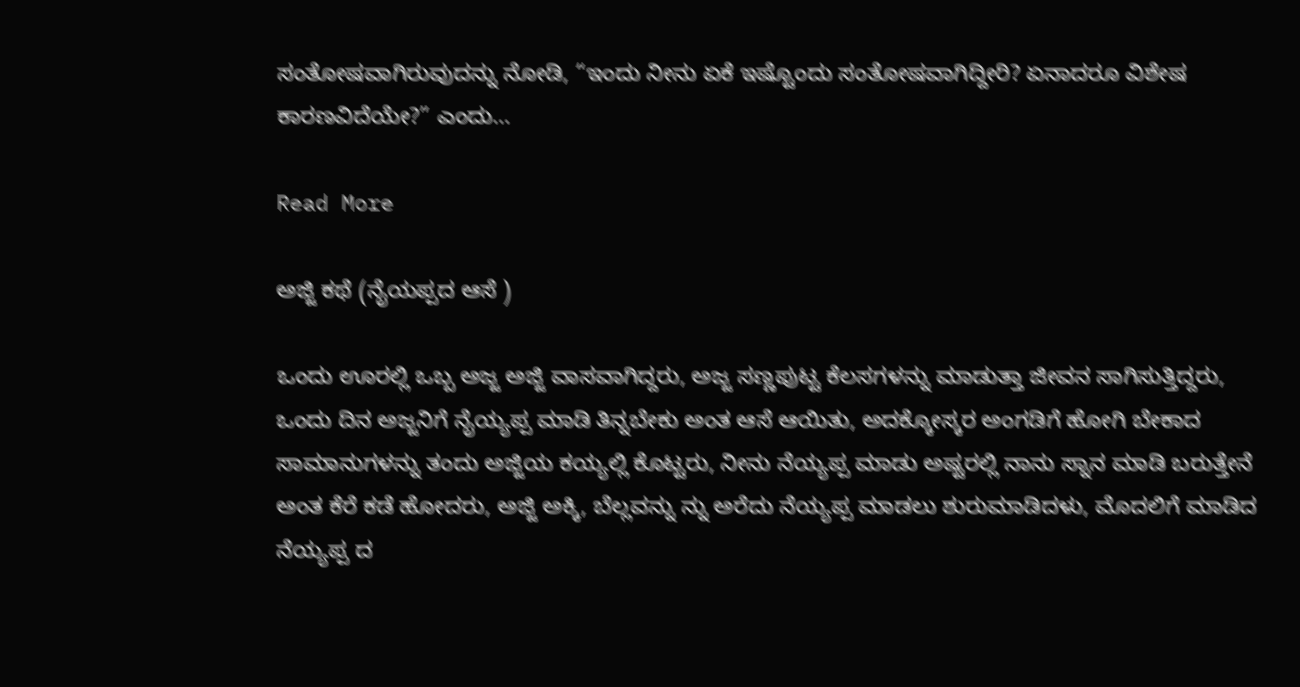ಸಂತೋಷವಾಗಿರುವುದನ್ನು ನೋಡಿ, “ಇಂದು ನೀನು ಏಕೆ ಇಷ್ಟೊಂದು ಸಂತೋಷವಾಗಿದ್ದೀರಿ? ಏನಾದರೂ ವಿಶೇಷ ಕಾರಣವಿದೆಯೇ?” ಎಂದು…

Read More

ಅಜ್ಜಿ ಕಥೆ (ನೈಯಪ್ಪದ ಆಸೆ )

ಒಂದು ಊರಲ್ಲಿ ಒಬ್ಬ ಅಜ್ಜ ಅಜ್ಜಿ ವಾಸವಾಗಿದ್ದರು, ಅಜ್ಜ ಸಣ್ಣಪುಟ್ಟ ಕೆಲಸಗಳನ್ನು ಮಾಡುತ್ತಾ ಜೀವನ ಸಾಗಿಸುತ್ತಿದ್ದರು, ಒಂದು ದಿನ ಅಜ್ಜನಿಗೆ ನೈಯ್ಯಪ್ಪ ಮಾಡಿ ತಿನ್ನಬೇಕು ಅಂತ ಆಸೆ ಆಯಿತು, ಅದಕ್ಕೋಸ್ಕರ ಅಂಗಡಿಗೆ ಹೋಗಿ ಬೇಕಾದ ಸಾಮಾನುಗಳನ್ನು ತಂದು ಅಜ್ಜಿಯ ಕಯ್ಯಲ್ಲಿ ಕೊಟ್ಟರು, ನೀನು ನೆಯ್ಯಪ್ಪ ಮಾಡು ಅಷ್ಟರಲ್ಲಿ ನಾನು ಸ್ನಾನ ಮಾಡಿ ಬರುತ್ತೇನೆ ಅಂತ ಕೆರೆ ಕಡೆ ಹೋದರು, ಅಜ್ಜಿ ಅಕ್ಕಿ, ಬೆಲ್ಲವನ್ನು ನ್ನು ಅರೆದು ನೆಯ್ಯಪ್ಪ ಮಾಡಲು ಶುರುಮಾಡಿದಳು, ಮೊದಲಿಗೆ ಮಾಡಿದ ನೆಯ್ಯಪ್ಪ ದ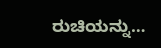ರುಚಿಯನ್ನು…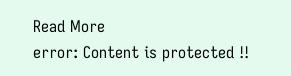Read More
error: Content is protected !!